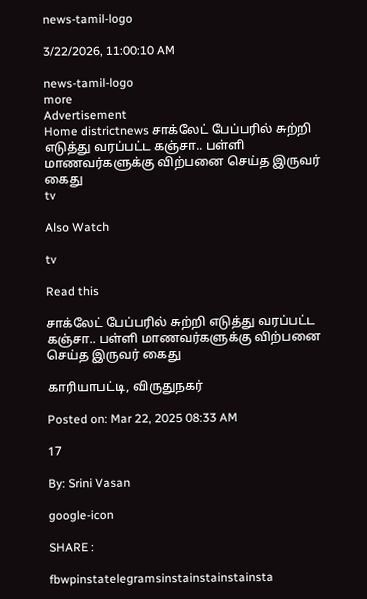news-tamil-logo

3/22/2026, 11:00:10 AM

news-tamil-logo
more
Advertisement
Home districtnews சாக்லேட் பேப்பரில் சுற்றி எடுத்து வரப்பட்ட கஞ்சா.. பள்ளி மாணவர்களுக்கு விற்பனை செய்த இருவர் கைது
tv

Also Watch

tv

Read this

சாக்லேட் பேப்பரில் சுற்றி எடுத்து வரப்பட்ட கஞ்சா.. பள்ளி மாணவர்களுக்கு விற்பனை செய்த இருவர் கைது

காரியாபட்டி, விருதுநகர்

Posted on: Mar 22, 2025 08:33 AM

17

By: Srini Vasan

google-icon

SHARE :

fbwpinstatelegramsinstainstainstainsta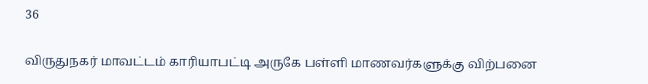36

விருதுநகர் மாவட்டம் காரியாபட்டி அருகே பள்ளி மாணவர்களுக்கு விற்பனை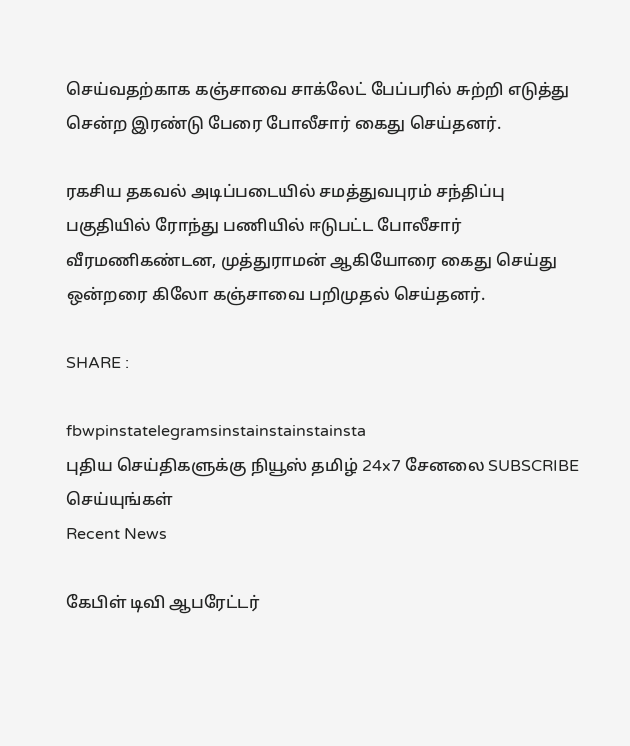செய்வதற்காக கஞ்சாவை சாக்லேட் பேப்பரில் சுற்றி எடுத்து சென்ற இரண்டு பேரை போலீசார் கைது செய்தனர்.

ரகசிய தகவல் அடிப்படையில் சமத்துவபுரம் சந்திப்பு பகுதியில் ரோந்து பணியில் ஈடுபட்ட போலீசார் வீரமணிகண்டன, முத்துராமன் ஆகியோரை கைது செய்து ஒன்றரை கிலோ கஞ்சாவை பறிமுதல் செய்தனர்.

SHARE :

fbwpinstatelegramsinstainstainstainsta
புதிய செய்திகளுக்கு நியூஸ் தமிழ் 24x7 சேனலை SUBSCRIBE செய்யுங்கள்
Recent News

கேபிள் டிவி ஆபரேட்டர்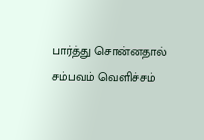பார்த்து சொன்னதால் சம்பவம் வெளிச்சம்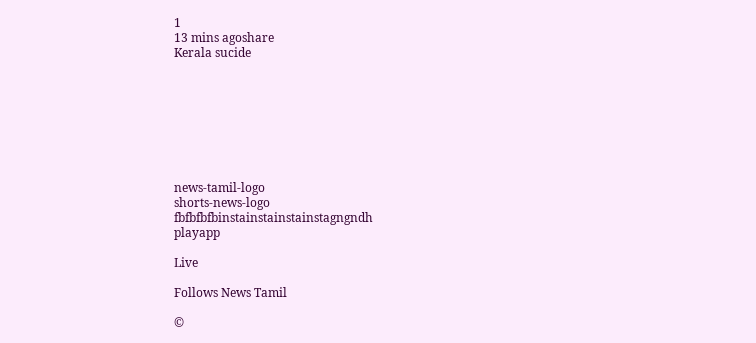1
13 mins agoshare
Kerala sucide








news-tamil-logo
shorts-news-logo
fbfbfbfbinstainstainstainstagngndh
playapp

Live

Follows News Tamil

©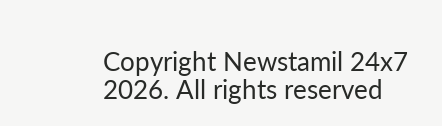Copyright Newstamil 24x7 2026. All rights reserved